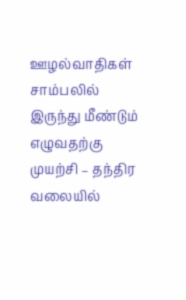ஊழல்வாதிகள் சாம்பலில் இருந்து மீண்டும் எழுவதற்கு முயற்சி – தந்திர வலையில்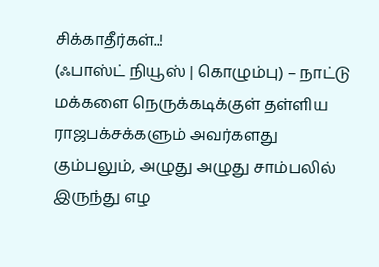சிக்காதீர்கள்..!
(ஃபாஸ்ட் நியூஸ் | கொழும்பு) – நாட்டு மக்களை நெருக்கடிக்குள் தள்ளிய ராஜபக்சக்களும் அவர்களது கும்பலும், அழுது அழுது சாம்பலில் இருந்து எழ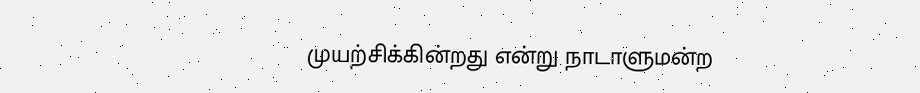முயற்சிக்கின்றது என்று நாடாளுமன்ற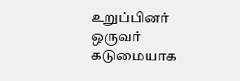உறுப்பினர் ஒருவர் கடுமையாக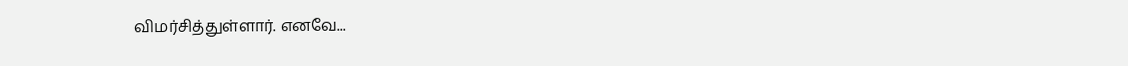விமர்சித்துள்ளார். எனவே...